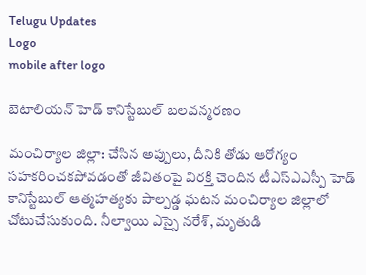Telugu Updates
Logo
mobile after logo

బెటాలియన్ హెడ్ కానిస్టేబుల్ బలవన్మరణం

మంచిర్యాల జిల్లా: చేసిన అప్పులు, దీనికి తోడు ఆరోగ్యం సహకరించకపోవడంతో జీవితంపై విరక్తి చెందిన టీఎస్ఎఎస్పీ హెడ్ కానిస్టేబుల్ ఆత్మహత్యకు పాల్పడ్డ ఘటన మంచిర్యాల జిల్లాలో చోటుచేసుకుంది. నీల్వాయి ఎస్సై నరేశ్, మృతుడి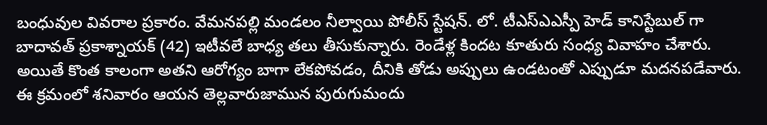బంధువుల వివరాల ప్రకారం. వేమనపల్లి మండలం నీల్వాయి పోలీస్ స్టేషన్. లో. టీఎస్ఎఎస్పీ హెడ్ కానిస్టేబుల్ గా బాదావత్ ప్రకాశ్నాయక్ (42) ఇటీవలే బాధ్య తలు తీసుకున్నారు. రెండేళ్ల కిందట కూతురు సంధ్య వివాహం చేశారు. అయితే కొంత కాలంగా అతని ఆరోగ్యం బాగా లేకపోవడం, దీనికి తోడు అప్పులు ఉండటంతో ఎప్పుడూ మదనపడేవారు. ఈ క్రమంలో శనివారం ఆయన తెల్లవారుజామున పురుగుమందు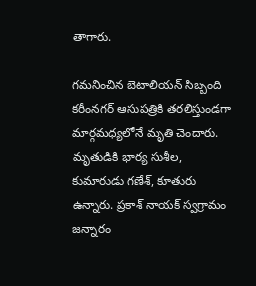తాగారు.

గమనించిన బెటాలియన్ సిబ్బంది కరీంనగర్ ఆసుపత్రికి తరలిస్తుండగా మార్గమధ్యలోనే మృతి చెందారు. మృతుడికి భార్య సుశీల, కుమారుడు గణేశ్, కూతురు ఉన్నారు. ప్రకాశ్ నాయక్ స్వగ్రామం జన్నారం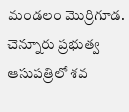మండలం మొర్రిగూడ. చెన్నూరు ప్రభుత్వ ఆసుపత్రిలో శవ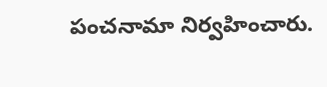పంచనామా నిర్వహించారు.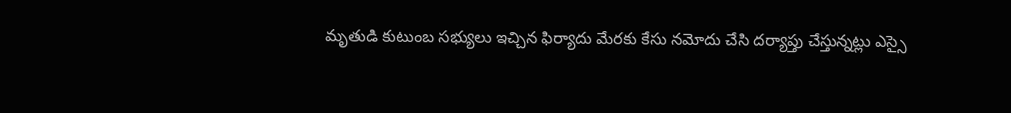మృతుడి కుటుంబ సభ్యులు ఇచ్చిన ఫిర్యాదు మేరకు కేసు నమోదు చేసి దర్యాప్తు చేస్తున్నట్లు ఎస్సై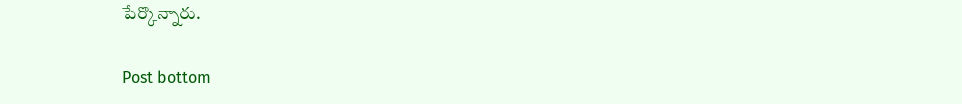పేర్కొన్నారు.

Post bottom